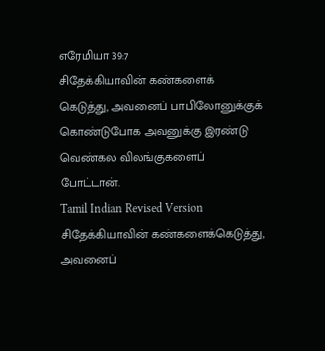எரேமியா 39:7
சிதேக்கியாவின் கண்களைக் கெடுத்து, அவனைப் பாபிலோனுக்குக் கொண்டுபோக அவனுக்கு இரண்டு வெண்கல விலங்குகளைப் போட்டான்.
Tamil Indian Revised Version
சிதேக்கியாவின் கண்களைக்கெடுத்து, அவனைப்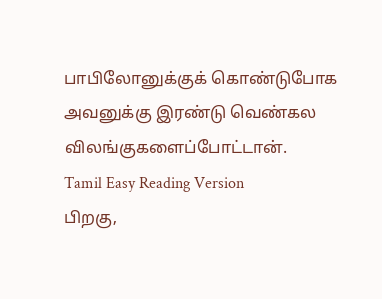பாபிலோனுக்குக் கொண்டுபோக அவனுக்கு இரண்டு வெண்கல விலங்குகளைப்போட்டான்.
Tamil Easy Reading Version
பிறகு,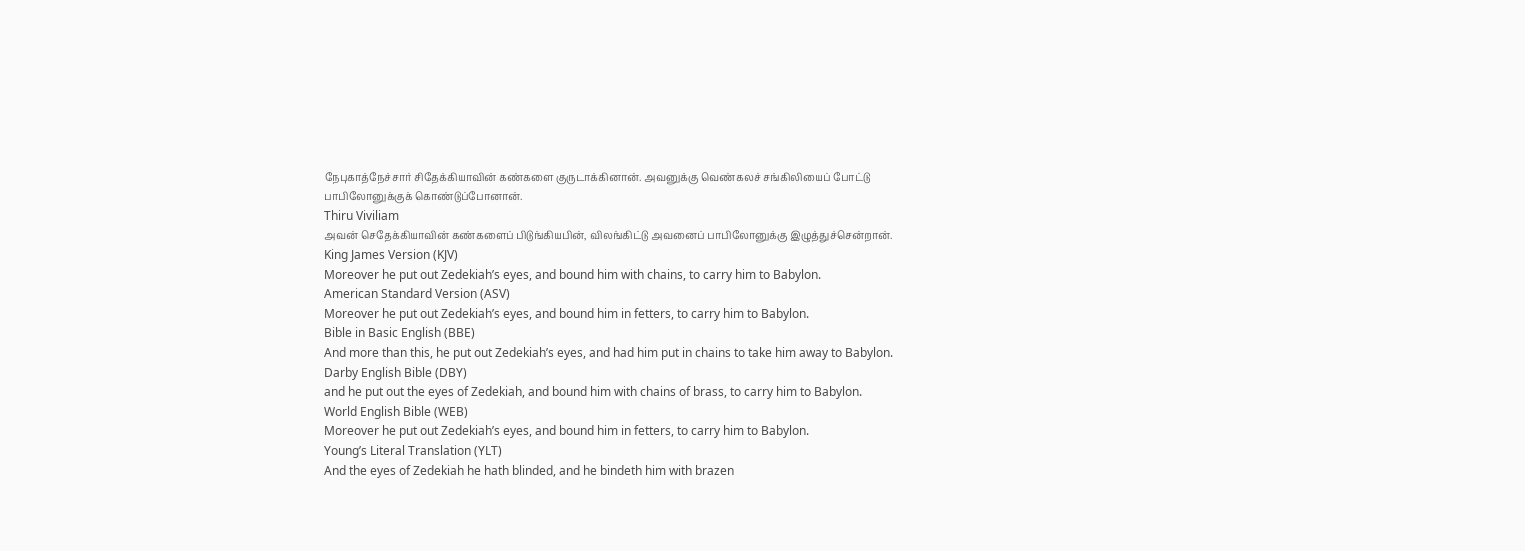நேபுகாத்நேச்சார் சிதேக்கியாவின் கண்களை குருடாக்கினான். அவனுக்கு வெண்கலச் சங்கிலியைப் போட்டு பாபிலோனுக்குக் கொண்டுப்போனான்.
Thiru Viviliam
அவன் செதேக்கியாவின் கண்களைப் பிடுங்கியபின், விலங்கிட்டு அவனைப் பாபிலோனுக்கு இழுத்துச்சென்றான்.
King James Version (KJV)
Moreover he put out Zedekiah’s eyes, and bound him with chains, to carry him to Babylon.
American Standard Version (ASV)
Moreover he put out Zedekiah’s eyes, and bound him in fetters, to carry him to Babylon.
Bible in Basic English (BBE)
And more than this, he put out Zedekiah’s eyes, and had him put in chains to take him away to Babylon.
Darby English Bible (DBY)
and he put out the eyes of Zedekiah, and bound him with chains of brass, to carry him to Babylon.
World English Bible (WEB)
Moreover he put out Zedekiah’s eyes, and bound him in fetters, to carry him to Babylon.
Young’s Literal Translation (YLT)
And the eyes of Zedekiah he hath blinded, and he bindeth him with brazen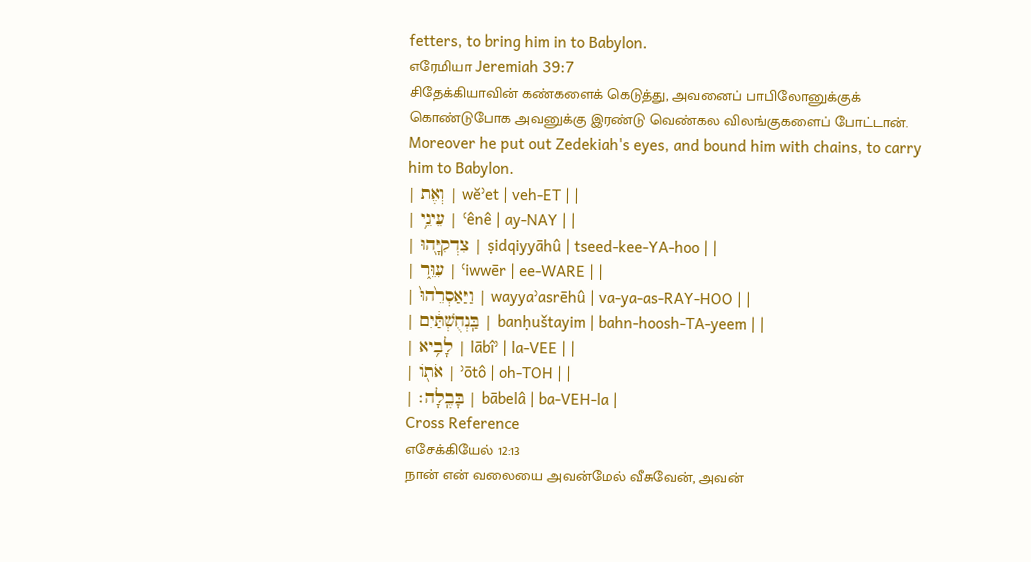fetters, to bring him in to Babylon.
எரேமியா Jeremiah 39:7
சிதேக்கியாவின் கண்களைக் கெடுத்து, அவனைப் பாபிலோனுக்குக் கொண்டுபோக அவனுக்கு இரண்டு வெண்கல விலங்குகளைப் போட்டான்.
Moreover he put out Zedekiah's eyes, and bound him with chains, to carry him to Babylon.
| וְאֶת | wĕʾet | veh-ET | |
| עֵינֵ֥י | ʿênê | ay-NAY | |
| צִדְקִיָּ֖הוּ | ṣidqiyyāhû | tseed-kee-YA-hoo | |
| עִוֵּ֑ר | ʿiwwēr | ee-WARE | |
| וַיַּאַסְרֵ֙הוּ֙ | wayyaʾasrēhû | va-ya-as-RAY-HOO | |
| בַּֽנְחֻשְׁתַּ֔יִם | banḥuštayim | bahn-hoosh-TA-yeem | |
| לָבִ֥יא | lābîʾ | la-VEE | |
| אֹת֖וֹ | ʾōtô | oh-TOH | |
| בָּבֶֽלָה׃ | bābelâ | ba-VEH-la |
Cross Reference
எசேக்கியேல் 12:13
நான் என் வலையை அவன்மேல் வீசுவேன், அவன்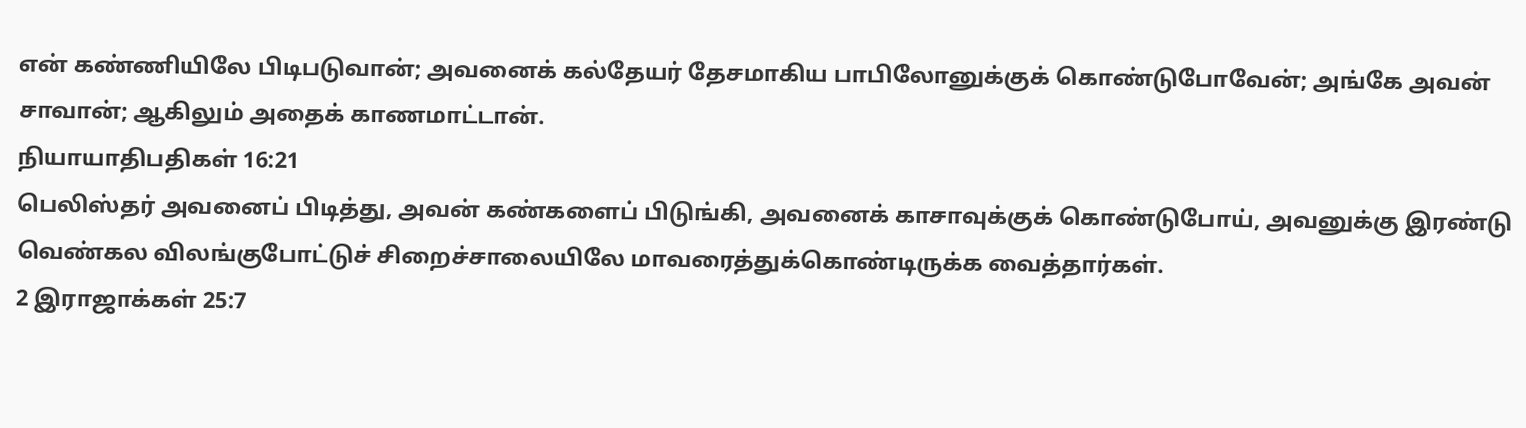என் கண்ணியிலே பிடிபடுவான்; அவனைக் கல்தேயர் தேசமாகிய பாபிலோனுக்குக் கொண்டுபோவேன்; அங்கே அவன் சாவான்; ஆகிலும் அதைக் காணமாட்டான்.
நியாயாதிபதிகள் 16:21
பெலிஸ்தர் அவனைப் பிடித்து, அவன் கண்களைப் பிடுங்கி, அவனைக் காசாவுக்குக் கொண்டுபோய், அவனுக்கு இரண்டு வெண்கல விலங்குபோட்டுச் சிறைச்சாலையிலே மாவரைத்துக்கொண்டிருக்க வைத்தார்கள்.
2 இராஜாக்கள் 25:7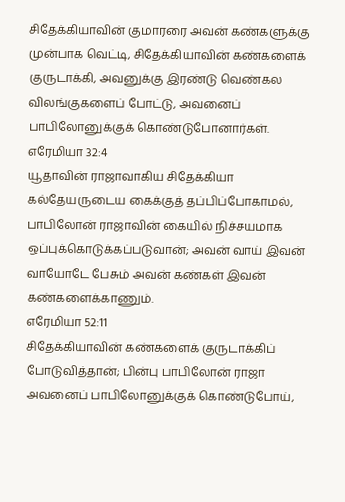சிதேக்கியாவின் குமாரரை அவன் கண்களுக்கு முன்பாக வெட்டி, சிதேக்கியாவின் கண்களைக் குருடாக்கி, அவனுக்கு இரண்டு வெண்கல விலங்குகளைப் போட்டு, அவனைப் பாபிலோனுக்குக் கொண்டுபோனார்கள்.
எரேமியா 32:4
யூதாவின் ராஜாவாகிய சிதேக்கியா கல்தேயருடைய கைக்குத் தப்பிப்போகாமல், பாபிலோன் ராஜாவின் கையில் நிச்சயமாக ஒப்புக்கொடுக்கப்படுவான்; அவன் வாய் இவன் வாயோடே பேசும் அவன் கண்கள் இவன் கண்களைக்காணும்.
எரேமியா 52:11
சிதேக்கியாவின் கண்களைக் குருடாக்கிப் போடுவித்தான்; பின்பு பாபிலோன் ராஜா அவனைப் பாபிலோனுக்குக் கொண்டுபோய்,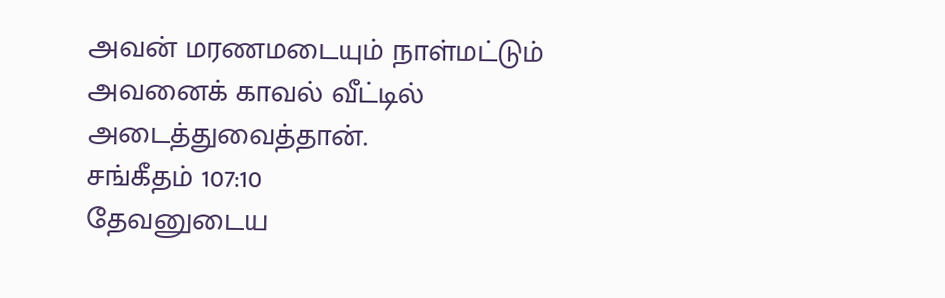அவன் மரணமடையும் நாள்மட்டும் அவனைக் காவல் வீட்டில் அடைத்துவைத்தான்.
சங்கீதம் 107:10
தேவனுடைய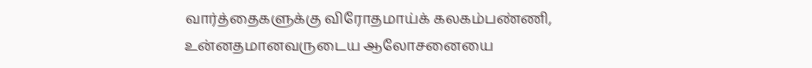வார்த்தைகளுக்கு விரோதமாய்க் கலகம்பண்ணி, உன்னதமானவருடைய ஆலோசனையை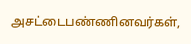அசட்டைபண்ணினவர்கள்,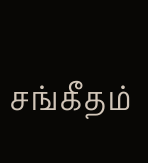சங்கீதம்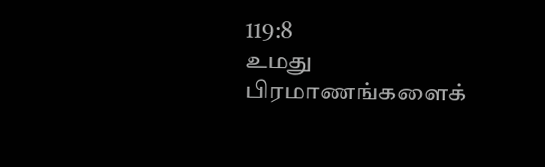119:8
உமது பிரமாணங்களைக்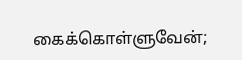கைக்கொள்ளுவேன்;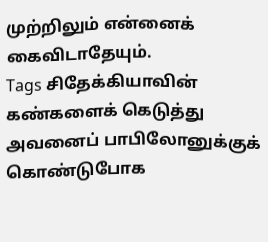முற்றிலும் என்னைக் கைவிடாதேயும்.
Tags சிதேக்கியாவின் கண்களைக் கெடுத்து அவனைப் பாபிலோனுக்குக் கொண்டுபோக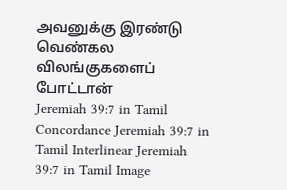அவனுக்கு இரண்டு வெண்கல விலங்குகளைப் போட்டான்
Jeremiah 39:7 in Tamil Concordance Jeremiah 39:7 in Tamil Interlinear Jeremiah 39:7 in Tamil Image